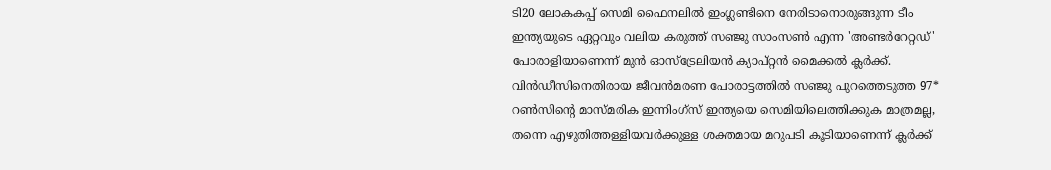ടി20 ലോകകപ്പ് സെമി ഫൈനലിൽ ഇംഗ്ലണ്ടിനെ നേരിടാനൊരുങ്ങുന്ന ടീം ഇന്ത്യയുടെ ഏറ്റവും വലിയ കരുത്ത് സഞ്ജു സാംസൺ എന്ന 'അണ്ടർറേറ്റഡ്' പോരാളിയാണെന്ന് മുൻ ഓസ്ട്രേലിയൻ ക്യാപ്റ്റൻ മൈക്കൽ ക്ലർക്ക്. വിൻഡീസിനെതിരായ ജീവൻമരണ പോരാട്ടത്തിൽ സഞ്ജു പുറത്തെടുത്ത 97* റൺസിന്റെ മാസ്മരിക ഇന്നിംഗ്സ് ഇന്ത്യയെ സെമിയിലെത്തിക്കുക മാത്രമല്ല, തന്നെ എഴുതിത്തള്ളിയവർക്കുള്ള ശക്തമായ മറുപടി കൂടിയാണെന്ന് ക്ലർക്ക്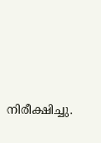നിരീക്ഷിച്ചു.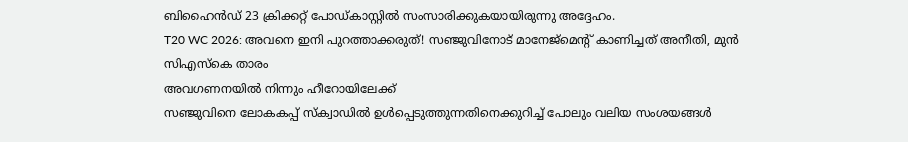ബിഹൈൻഡ് 23 ക്രിക്കറ്റ് പോഡ്കാസ്റ്റിൽ സംസാരിക്കുകയായിരുന്നു അദ്ദേഹം.
T20 WC 2026: അവനെ ഇനി പുറത്താക്കരുത്! സഞ്ജുവിനോട് മാനേജ്മെന്റ് കാണിച്ചത് അനീതി, മുൻ സിഎസ്കെ താരം
അവഗണനയിൽ നിന്നും ഹീറോയിലേക്ക്
സഞ്ജുവിനെ ലോകകപ്പ് സ്ക്വാഡിൽ ഉൾപ്പെടുത്തുന്നതിനെക്കുറിച്ച് പോലും വലിയ സംശയങ്ങൾ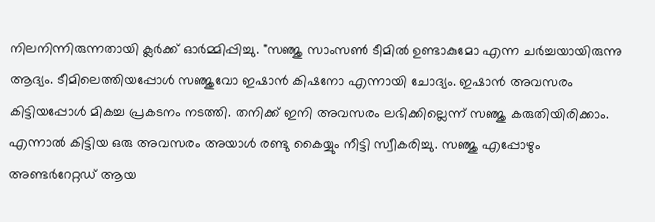നിലനിന്നിരുന്നതായി ക്ലർക്ക് ഓർമ്മിപ്പിച്ചു. "സഞ്ജു സാംസൺ ടീമിൽ ഉണ്ടാകുമോ എന്ന ചർച്ചയായിരുന്നു ആദ്യം. ടീമിലെത്തിയപ്പോൾ സഞ്ജുവോ ഇഷാൻ കിഷനോ എന്നായി ചോദ്യം. ഇഷാൻ അവസരം കിട്ടിയപ്പോൾ മികച്ച പ്രകടനം നടത്തി. തനിക്ക് ഇനി അവസരം ലഭിക്കില്ലെന്ന് സഞ്ജു കരുതിയിരിക്കാം. എന്നാൽ കിട്ടിയ ഒരു അവസരം അയാൾ രണ്ടു കൈയ്യും നീട്ടി സ്വീകരിച്ചു. സഞ്ജു എപ്പോഴും അണ്ടർറേറ്റഡ് ആയ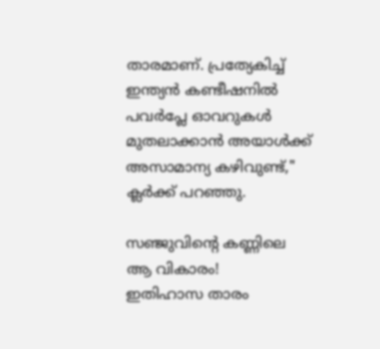താരമാണ്. പ്രത്യേകിച്ച് ഇന്ത്യൻ കണ്ടീഷനിൽ പവർപ്ലേ ഓവറുകൾ മുതലാക്കാൻ അയാൾക്ക് അസാമാന്യ കഴിവുണ്ട്," ക്ലർക്ക് പറഞ്ഞു.

സഞ്ജുവിന്റെ കണ്ണിലെ ആ വികാരം!
ഇതിഹാസ താരം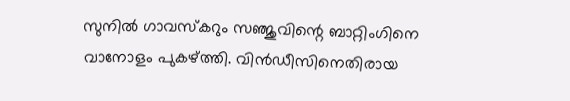സുനിൽ ഗാവസ്കറും സഞ്ജുവിന്റെ ബാറ്റിംഗിനെ വാനോളം പുകഴ്ത്തി. വിൻഡീസിനെതിരായ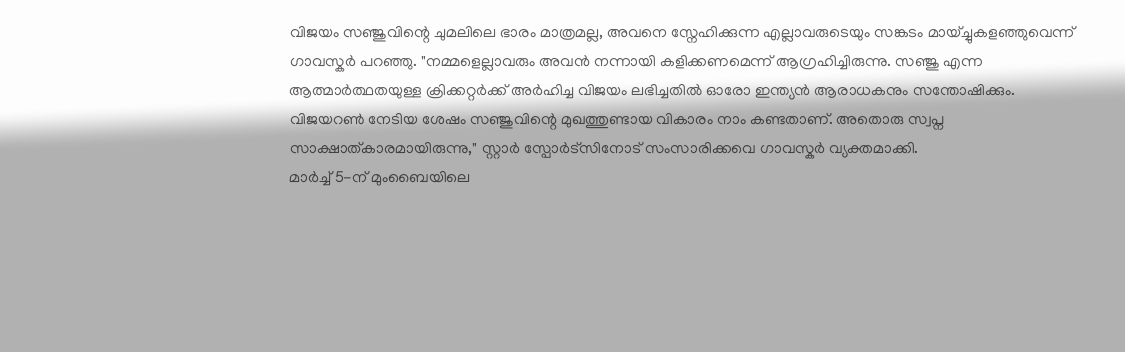വിജയം സഞ്ജുവിന്റെ ചുമലിലെ ഭാരം മാത്രമല്ല, അവനെ സ്നേഹിക്കുന്ന എല്ലാവരുടെയും സങ്കടം മായ്ച്ചുകളഞ്ഞുവെന്ന് ഗാവസ്കർ പറഞ്ഞു. "നമ്മളെല്ലാവരും അവൻ നന്നായി കളിക്കണമെന്ന് ആഗ്രഹിച്ചിരുന്നു. സഞ്ജു എന്ന ആത്മാർത്ഥതയുള്ള ക്രിക്കറ്റർക്ക് അർഹിച്ച വിജയം ലഭിച്ചതിൽ ഓരോ ഇന്ത്യൻ ആരാധകനും സന്തോഷിക്കും. വിജയറൺ നേടിയ ശേഷം സഞ്ജുവിന്റെ മുഖത്തുണ്ടായ വികാരം നാം കണ്ടതാണ്. അതൊരു സ്വപ്ന സാക്ഷാത്കാരമായിരുന്നു," സ്റ്റാർ സ്പോർട്സിനോട് സംസാരിക്കവെ ഗാവസ്കർ വ്യക്തമാക്കി.
മാർച്ച് 5-ന് മുംബൈയിലെ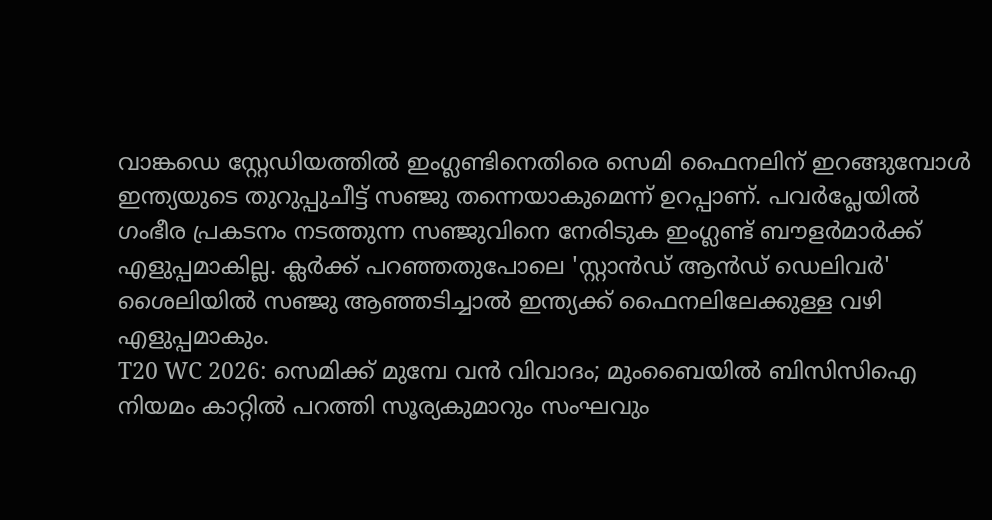വാങ്കഡെ സ്റ്റേഡിയത്തിൽ ഇംഗ്ലണ്ടിനെതിരെ സെമി ഫൈനലിന് ഇറങ്ങുമ്പോൾ ഇന്ത്യയുടെ തുറുപ്പുചീട്ട് സഞ്ജു തന്നെയാകുമെന്ന് ഉറപ്പാണ്. പവർപ്ലേയിൽ ഗംഭീര പ്രകടനം നടത്തുന്ന സഞ്ജുവിനെ നേരിടുക ഇംഗ്ലണ്ട് ബൗളർമാർക്ക് എളുപ്പമാകില്ല. ക്ലർക്ക് പറഞ്ഞതുപോലെ 'സ്റ്റാൻഡ് ആൻഡ് ഡെലിവർ' ശൈലിയിൽ സഞ്ജു ആഞ്ഞടിച്ചാൽ ഇന്ത്യക്ക് ഫൈനലിലേക്കുള്ള വഴി എളുപ്പമാകും.
T20 WC 2026: സെമിക്ക് മുമ്പേ വൻ വിവാദം; മുംബൈയിൽ ബിസിസിഐ നിയമം കാറ്റിൽ പറത്തി സൂര്യകുമാറും സംഘവും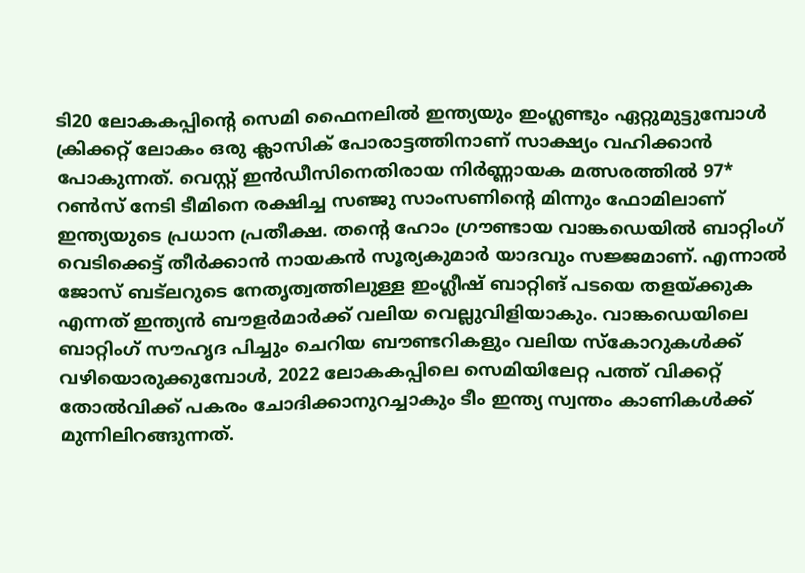ടി20 ലോകകപ്പിന്റെ സെമി ഫൈനലിൽ ഇന്ത്യയും ഇംഗ്ലണ്ടും ഏറ്റുമുട്ടുമ്പോൾ ക്രിക്കറ്റ് ലോകം ഒരു ക്ലാസിക് പോരാട്ടത്തിനാണ് സാക്ഷ്യം വഹിക്കാൻ പോകുന്നത്. വെസ്റ്റ് ഇൻഡീസിനെതിരായ നിർണ്ണായക മത്സരത്തിൽ 97* റൺസ് നേടി ടീമിനെ രക്ഷിച്ച സഞ്ജു സാംസണിന്റെ മിന്നും ഫോമിലാണ് ഇന്ത്യയുടെ പ്രധാന പ്രതീക്ഷ. തന്റെ ഹോം ഗ്രൗണ്ടായ വാങ്കഡെയിൽ ബാറ്റിംഗ് വെടിക്കെട്ട് തീർക്കാൻ നായകൻ സൂര്യകുമാർ യാദവും സജ്ജമാണ്. എന്നാൽ ജോസ് ബട്ലറുടെ നേതൃത്വത്തിലുള്ള ഇംഗ്ലീഷ് ബാറ്റിങ് പടയെ തളയ്ക്കുക എന്നത് ഇന്ത്യൻ ബൗളർമാർക്ക് വലിയ വെല്ലുവിളിയാകും. വാങ്കഡെയിലെ ബാറ്റിംഗ് സൗഹൃദ പിച്ചും ചെറിയ ബൗണ്ടറികളും വലിയ സ്കോറുകൾക്ക് വഴിയൊരുക്കുമ്പോൾ, 2022 ലോകകപ്പിലെ സെമിയിലേറ്റ പത്ത് വിക്കറ്റ് തോൽവിക്ക് പകരം ചോദിക്കാനുറച്ചാകും ടീം ഇന്ത്യ സ്വന്തം കാണികൾക്ക് മുന്നിലിറങ്ങുന്നത്.